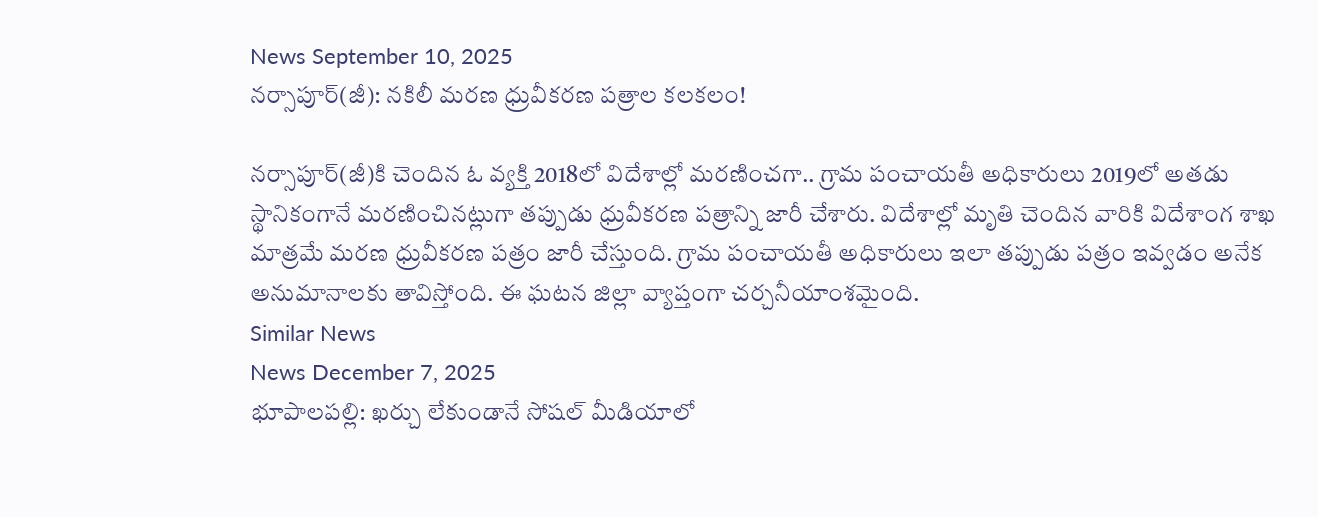News September 10, 2025
నర్సాపూర్(జీ): నకిలీ మరణ ధ్రువీకరణ పత్రాల కలకలం!

నర్సాపూర్(జీ)కి చెందిన ఓ వ్యక్తి 2018లో విదేశాల్లో మరణించగా.. గ్రామ పంచాయతీ అధికారులు 2019లో అతడు స్థానికంగానే మరణించినట్లుగా తప్పుడు ధ్రువీకరణ పత్రాన్ని జారీ చేశారు. విదేశాల్లో మృతి చెందిన వారికి విదేశాంగ శాఖ మాత్రమే మరణ ధ్రువీకరణ పత్రం జారీ చేస్తుంది. గ్రామ పంచాయతీ అధికారులు ఇలా తప్పుడు పత్రం ఇవ్వడం అనేక అనుమానాలకు తావిస్తోంది. ఈ ఘటన జిల్లా వ్యాప్తంగా చర్చనీయాంశమైంది.
Similar News
News December 7, 2025
భూపాలపల్లి: ఖర్చు లేకుండానే సోషల్ మీడియాలో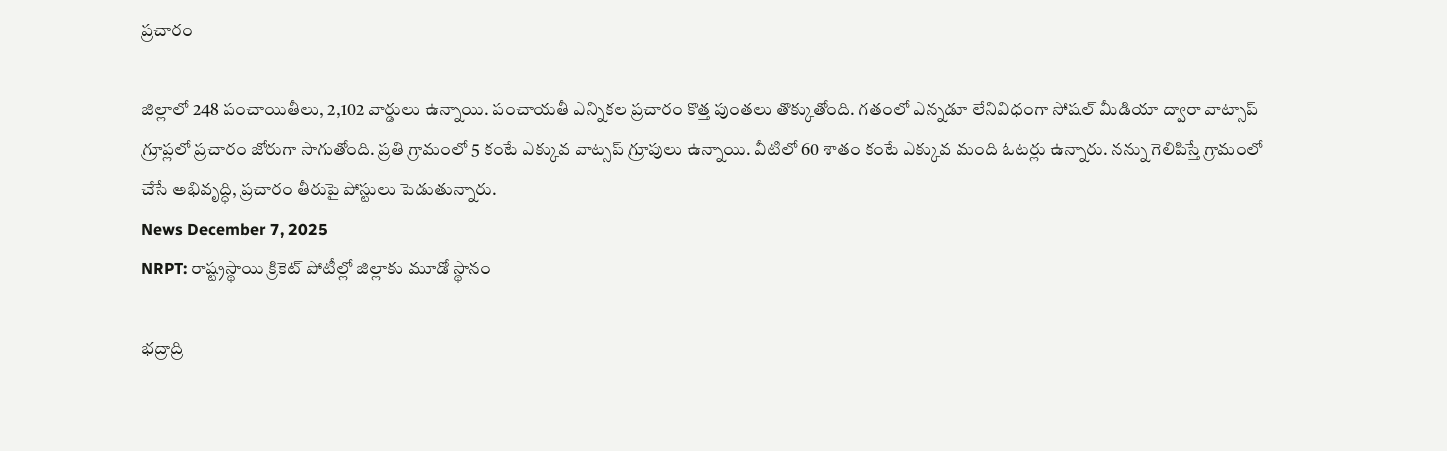ప్రచారం

జిల్లాలో 248 పంచాయితీలు, 2,102 వార్డులు ఉన్నాయి. పంచాయతీ ఎన్నికల ప్రచారం కొత్త పుంతలు తొక్కుతోంది. గతంలో ఎన్నడూ లేనివిధంగా సోషల్ మీడియా ద్వారా వాట్సాప్ గ్రూప్లలో ప్రచారం జోరుగా సాగుతోంది. ప్రతి గ్రామంలో 5 కంటే ఎక్కువ వాట్సప్ గ్రూపులు ఉన్నాయి. వీటిలో 60 శాతం కంటే ఎక్కువ మంది ఓటర్లు ఉన్నారు. నన్ను గెలిపిస్తే గ్రామంలో చేసే అభివృద్ధి, ప్రచారం తీరుపై పోస్టులు పెడుతున్నారు.
News December 7, 2025
NRPT: రాష్ట్రస్థాయి క్రికెట్ పోటీల్లో జిల్లాకు మూడో స్థానం

భద్రాద్రి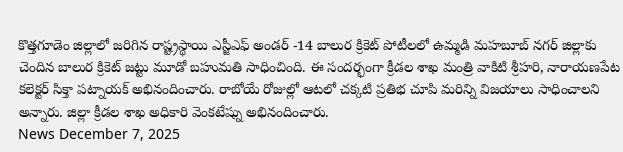కొత్తగూడెం జిల్లాలో జరిగిన రాష్ట్రస్థాయి ఎస్జీఎఫ్ అండర్ -14 బాలుర క్రికెట్ పోటీలలో ఉమ్మడి మహబూబ్ నగర్ జిల్లాకు చెందిన బాలుర క్రికెట్ జట్టు మూడో బహుమతి సాధించింది. ఈ సందర్భంగా క్రీడల శాఖ మంత్రి వాకిటి శ్రీహరి, నారాయణపేట కలెక్టర్ సిక్తా పట్నాయక్ అభినందించారు. రాబోయే రోజుల్లో ఆటలో చక్కటి ప్రతిభ చూపి మరిన్ని విజయాలు సాధించాలని అన్నారు. జిల్లా క్రీడల శాఖ అధికారి వెంకటేష్ను అభినందించారు.
News December 7, 2025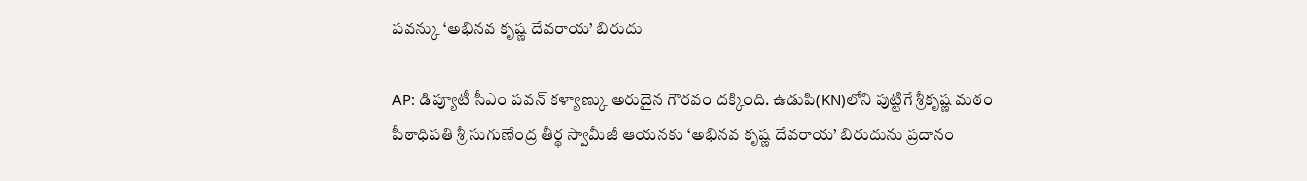పవన్కు ‘అభినవ కృష్ణ దేవరాయ’ బిరుదు

AP: డిప్యూటీ సీఎం పవన్ కళ్యాణ్కు అరుదైన గౌరవం దక్కింది. ఉడుపి(KN)లోని పుట్టిగే శ్రీకృష్ణ మఠం పీఠాధిపతి శ్రీ సుగుణేంద్ర తీర్థ స్వామీజీ ఆయనకు ‘అభినవ కృష్ణ దేవరాయ’ బిరుదును ప్రదానం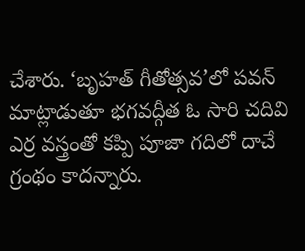చేశారు. ‘బృహత్ గీతోత్సవ’లో పవన్ మాట్లాడుతూ భగవద్గీత ఓ సారి చదివి ఎర్ర వస్త్రంతో కప్పి పూజా గదిలో దాచే గ్రంథం కాదన్నారు.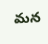మన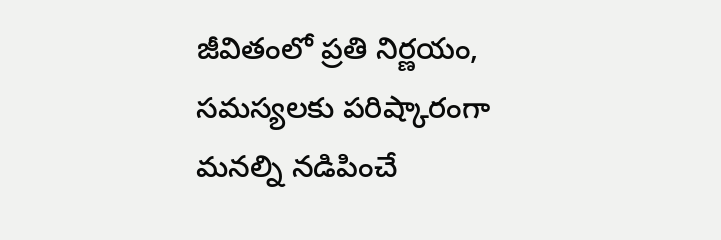జీవితంలో ప్రతి నిర్ణయం, సమస్యలకు పరిష్కారంగా మనల్ని నడిపించే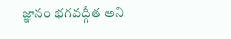జ్ఞానం భగవద్గీత అని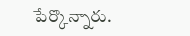పేర్కొన్నారు.